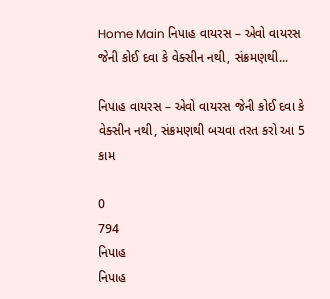Home Main નિપાહ વાયરસ – એવો વાયરસ જેની કોઈ દવા કે વેક્સીન નથી, સંક્રમણથી...

નિપાહ વાયરસ – એવો વાયરસ જેની કોઈ દવા કે વેક્સીન નથી, સંક્રમણથી બચવા તરત કરો આ 5 કામ

0
794
નિપાહ
નિપાહ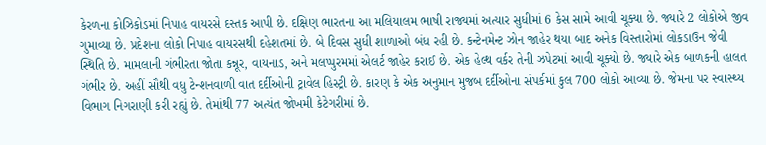કેરળના કોઝિકોડમાં નિપાહ વાયરસે દસ્તક આપી છે. દક્ષિણ ભારતના આ મલિયાલમ ભાષી રાજ્યમાં અત્યાર સુધીમાં 6 કેસ સામે આવી ચૂક્યા છે. જ્યારે 2 લોકોએ જીવ ગુમાવ્યા છે. પ્રદેશના લોકો નિપાહ વાયરસથી દહેશતમાં છે. બે દિવસ સુધી શાળાઓ બંધ રહી છે. કન્ટેનમેન્ટ ઝોન જાહેર થયા બાદ અનેક વિસ્તારોમાં લોકડાઉન જેવી સ્થિતિ છે. મામલાની ગંભીરતા જોતા કન્નૂર, વાયનાડ, અને મલપ્પુરમમાં એલર્ટ જાહેર કરાઈ છે. એક હેલ્થ વર્કર તેની ઝપેટમાં આવી ચૂક્યો છે. જ્યારે એક બાળકની હાલત ગંભીર છે. અહીં સૌથી વધુ ટેન્શનવાળી વાત દર્દીઓની ટ્રાવેલ હિસ્ટ્રી છે. કારણ કે એક અનુમાન મુજબ દર્દીઓના સંપર્કમાં કુલ 700 લોકો આવ્યા છે. જેમના પર સ્વાસ્થ્ય વિભાગ નિગરાણી કરી રહ્યું છે. તેમાંથી 77 અત્યંત જોખમી કેટેગરીમાં છે.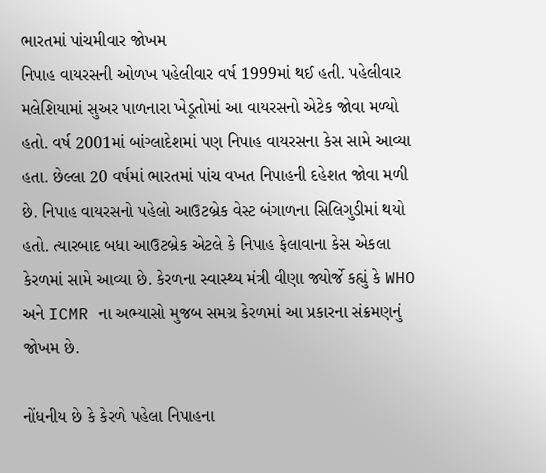ભારતમાં પાંચમીવાર જોખમ
નિપાહ વાયરસની ઓળખ પહેલીવાર વર્ષ 1999માં થઈ હતી. પહેલીવાર મલેશિયામાં સુઅર પાળનારા ખેડૂતોમાં આ વાયરસનો એટેક જોવા મળ્યો હતો. વર્ષ 2001માં બાંગ્લાદેશમાં પણ નિપાહ વાયરસના કેસ સામે આવ્યા હતા. છેલ્લા 20 વર્ષમાં ભારતમાં પાંચ વખત નિપાહની દહેશત જોવા મળી છે. નિપાહ વાયરસનો પહેલો આઉટબ્રેક વેસ્ટ બંગાળના સિલિગુડીમાં થયો હતો. ત્યારબાદ બધા આઉટબ્રેક એટલે કે નિપાહ ફેલાવાના કેસ એકલા કેરળમાં સામે આવ્યા છે. કેરળના સ્વાસ્થ્ય મંત્રી વીણા જ્યોર્જે કહ્યું કે WHO અને ICMR ના અભ્યાસો મુજબ સમગ્ર કેરળમાં આ પ્રકારના સંક્રમણનું જોખમ છે.

નોંધનીય છે કે કેરળે પહેલા નિપાહના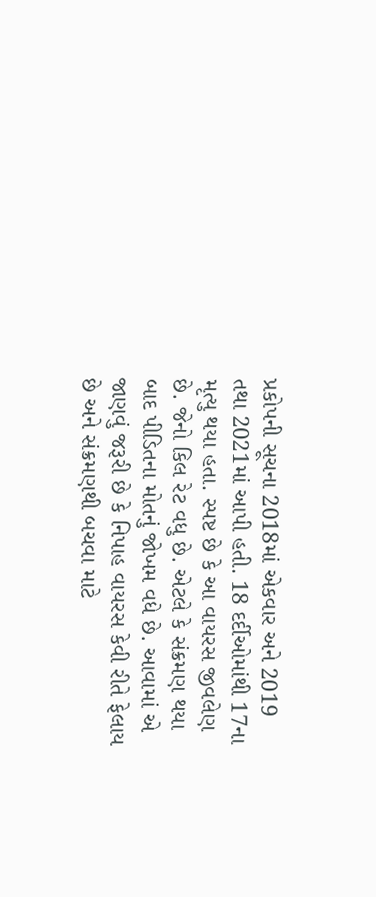પ્રકોપની સૂચના 2018માં એકવાર અને 2019 તથા 2021માં આપી હતી. 18 દર્દીઓમાંથી 17ના મૃત્યુ થયા હતા. સ્પષ્ટ છે કે આ વાયરસ જીવલેણ છે. જેનો કિલ રેટ વધુ છે. એટલે કે સંક્રમણ થયા બાદ પીડિતના મોતનું જોખમ વધે છે. આવામાં એ જાણવું જરૂરી છે કે નિપાહ વાયરસ કેવી રીતે ફેલાય છે અને સંક્રમણથી બચવા માટે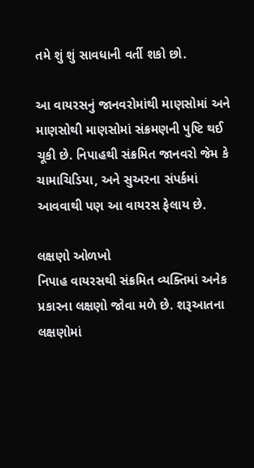તમે શું શું સાવધાની વર્તી શકો છો.

આ વાયરસનું જાનવરોમાંથી માણસોમાં અને માણસોથી માણસોમાં સંક્રમણની પુષ્ટિ થઈ ચૂકી છે. નિપાહથી સંક્રમિત જાનવરો જેમ કે ચામાચિડિયા, અને સુઅરના સંપર્કમાં આવવાથી પણ આ વાયરસ ફેલાય છે.

લક્ષણો ઓળખો
નિપાહ વાયરસથી સંક્રમિત વ્યક્તિમાં અનેક પ્રકારના લક્ષણો જોવા મળે છે. શરૂઆતના લક્ષણોમાં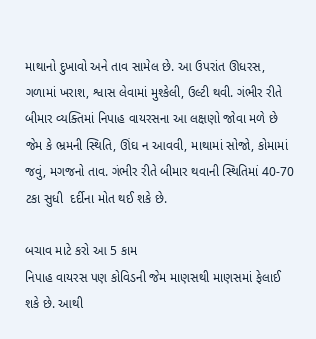માથાનો દુખાવો અને તાવ સામેલ છે. આ ઉપરાંત ઊધરસ, ગળામાં ખરાશ, શ્વાસ લેવામાં મુશ્કેલી, ઉલ્ટી થવી. ગંભીર રીતે બીમાર વ્યક્તિમાં નિપાહ વાયરસના આ લક્ષણો જોવા મળે છે જેમ કે ભ્રમની સ્થિતિ, ઊંઘ ન આવવી, માથામાં સોજો, કોમામાં જવું, મગજનો તાવ. ગંભીર રીતે બીમાર થવાની સ્થિતિમાં 40-70 ટકા સુધી  દર્દીના મોત થઈ શકે છે.

બચાવ માટે કરો આ 5 કામ
નિપાહ વાયરસ પણ કોવિડની જેમ માણસથી માણસમાં ફેલાઈ શકે છે. આથી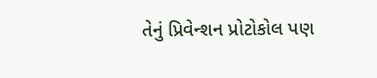તેનું પ્રિવેન્શન પ્રોટોકોલ પણ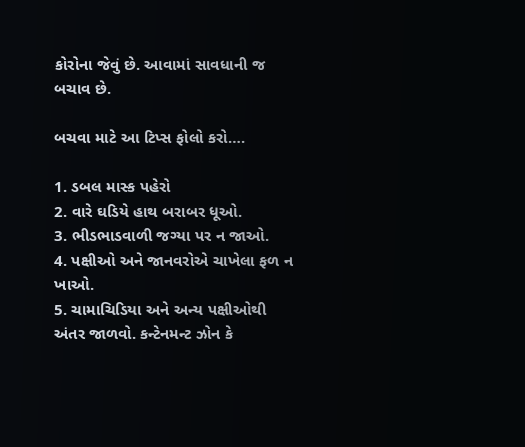કોરોના જેવું છે. આવામાં સાવધાની જ બચાવ છે.

બચવા માટે આ ટિપ્સ ફોલો કરો….

1. ડબલ માસ્ક પહેરો
2. વારે ઘડિયે હાથ બરાબર ધૂઓ.
3. ભીડભાડવાળી જગ્યા પર ન જાઓ.
4. પક્ષીઓ અને જાનવરોએ ચાખેલા ફળ ન ખાઓ.
5. ચામાચિડિયા અને અન્ય પક્ષીઓથી અંતર જાળવો. કન્ટેનમન્ટ ઝોન કે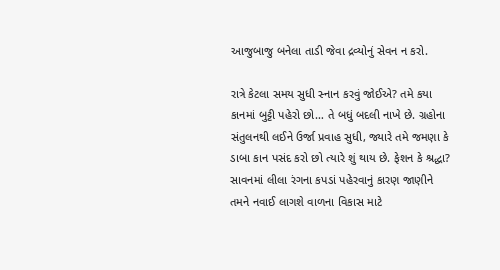આજુબાજુ બનેલા તાડી જેવા દ્રવ્યોનું સેવન ન કરો.

રાત્રે કેટલા સમય સુધી સ્નાન કરવું જોઈએ? તમે કયા કાનમાં બુટ્ટી પહેરો છો… તે બધું બદલી નાખે છે. ગ્રહોના સંતુલનથી લઈને ઉર્જા પ્રવાહ સુધી, જ્યારે તમે જમણા કે ડાબા કાન પસંદ કરો છો ત્યારે શું થાય છે. ફેશન કે શ્રદ્ધા? સાવનમાં લીલા રંગના કપડાં પહેરવાનું કારણ જાણીને તમને નવાઈ લાગશે વાળના વિકાસ માટે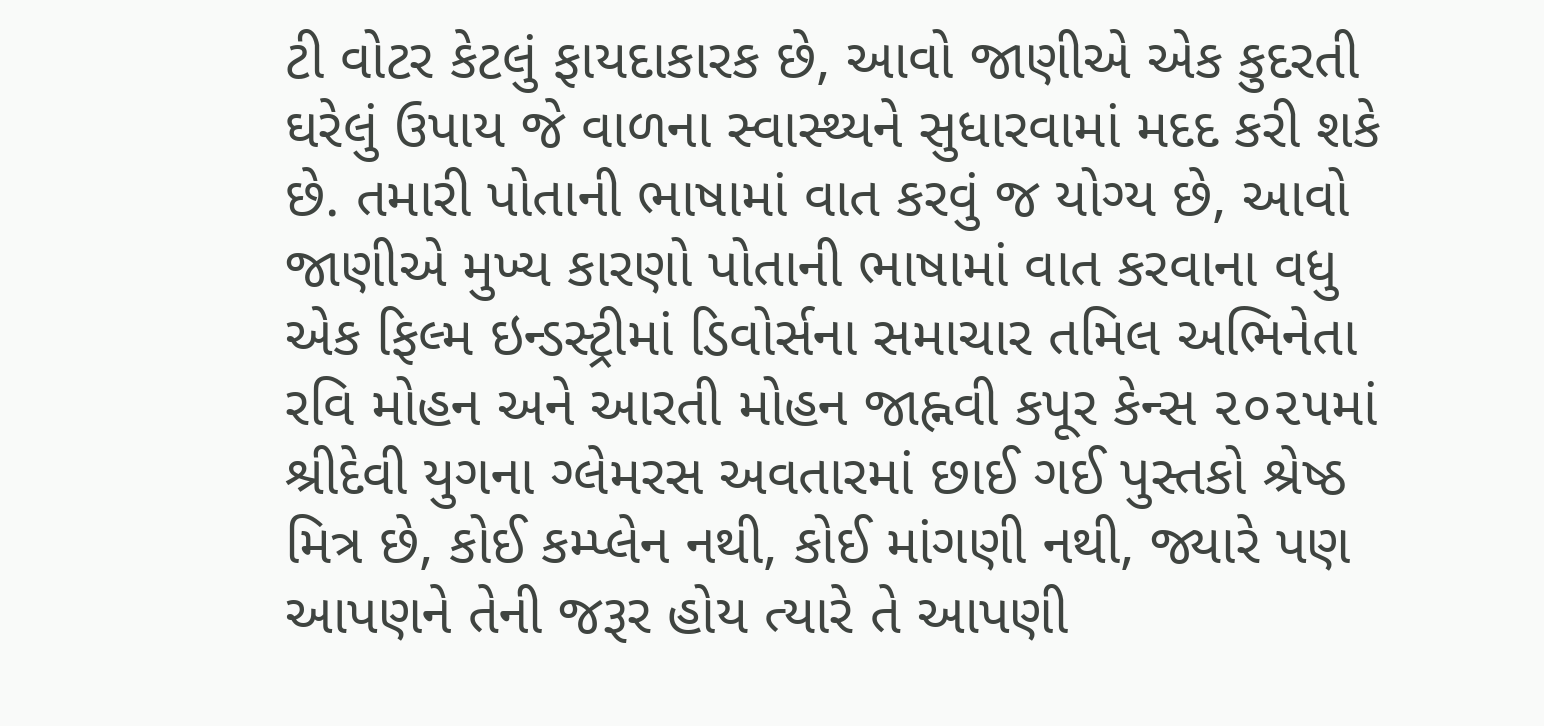ટી વોટર કેટલું ફાયદાકારક છે, આવો જાણીએ એક કુદરતી ઘરેલું ઉપાય જે વાળના સ્વાસ્થ્યને સુધારવામાં મદદ કરી શકે છે. તમારી પોતાની ભાષામાં વાત કરવું જ યોગ્ય છે, આવો જાણીએ મુખ્ય કારણો પોતાની ભાષામાં વાત કરવાના વધુ એક ફિલ્મ ઇન્ડસ્ટ્રીમાં ડિવોર્સના સમાચાર તમિલ અભિનેતા રવિ મોહન અને આરતી મોહન જાહ્નવી કપૂર કેન્સ ૨૦૨૫માં શ્રીદેવી યુગના ગ્લેમરસ અવતારમાં છાઈ ગઈ પુસ્તકો શ્રેષ્ઠ મિત્ર છે, કોઈ કમ્પ્લેન નથી, કોઈ માંગણી નથી, જ્યારે પણ આપણને તેની જરૂર હોય ત્યારે તે આપણી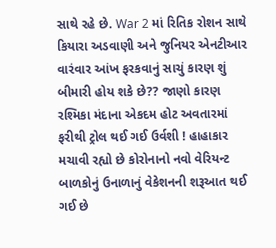સાથે રહે છે. War 2 માં રિતિક રોશન સાથે કિયારા અડવાણી અને જુનિયર એનટીઆર વારંવાર આંખ ફરકવાનું સાચું કારણ શું બીમારી હોય શકે છે?? જાણો કારણ રશ્મિકા મંદાના એકદમ હોટ અવતારમાં ફરીથી ટ્રોલ થઈ ગઈ ઉર્વશી ! હાહાકાર મચાવી રહ્યો છે કોરોનાનો નવો વેરિયન્ટ બાળકોનું ઉનાળાનું વેકેશનની શરૂઆત થઈ ગઈ છે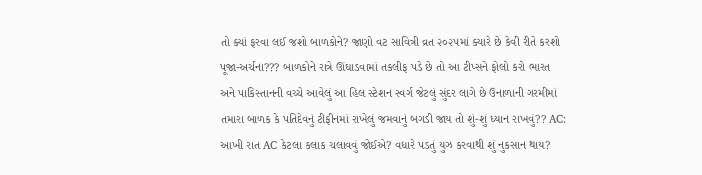તો ક્યાં ફરવા લઈ જશો બાળકોને? જાણો વટ સાવિત્રી વ્રત ૨૦૨૫માં ક્યારે છે કેવી રીતે કરશો પૂજા-અર્ચના??? બાળકોને રાત્રે ઊંઘાડવામાં તકલીફ પડે છે તો આ ટીપ્સને ફોલો કરો ભારત અને પાકિસ્તાનની વચ્ચે આવેલું આ હિલ સ્ટેશન સ્વર્ગ જેટલું સુંદર લાગે છે ઉનાળાની ગરમીમાં તમારા બાળક કે પતિદેવનું ટીફીનમાં રાખેલું જમવાનું બગડી જાય તો શું-શું ધ્યાન રાખવું?? AC: આખી રાત AC કેટલા કલાક ચલાવવું જોઈએ? વધારે પડતું યુઝ કરવાથી શું નુકસાન થાય?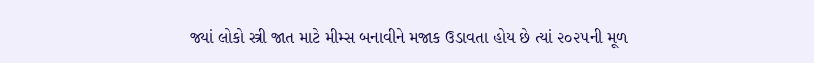જ્યાં લોકો સ્ત્રી જાત માટે મીમ્સ બનાવીને મજાક ઉડાવતા હોય છે ત્યાં ૨૦૨૫ની મૂળ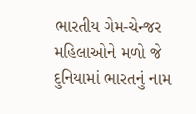ભારતીય ગેમ-ચેન્જર મહિલાઓને મળો જે દુનિયામાં ભારતનું નામ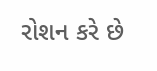રોશન કરે છે